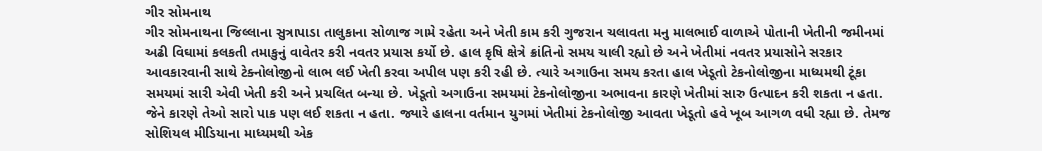ગીર સોમનાથ
ગીર સોમનાથના જિલ્લાના સુત્રાપાડા તાલુકાના સોળાજ ગામે રહેતા અને ખેતી કામ કરી ગુજરાન ચલાવતા મનુ માલભાઈ વાળાએ પોતાની ખેતીની જમીનમાં અઢી વિઘામાં કલકતી તમાકુનું વાવેતર કરી નવતર પ્રયાસ કર્યો છે. હાલ કૃષિ ક્ષેત્રે ક્રાંતિનો સમય ચાલી રહ્યો છે અને ખેતીમાં નવતર પ્રયાસોને સરકાર આવકારવાની સાથે ટેક્નોલોજીનો લાભ લઈ ખેતી કરવા અપીલ પણ કરી રહી છે. ત્યારે અગાઉના સમય કરતા હાલ ખેડૂતો ટેકનોલોજીના માધ્યમથી ટૂંકા સમયમાં સારી એવી ખેતી કરી અને પ્રચલિત બન્યા છે. ખેડૂતો અગાઉના સમયમાં ટેકનોલોજીના અભાવના કારણે ખેતીમાં સારુ ઉત્પાદન કરી શકતા ન હતા. જેને કારણે તેઓ સારો પાક પણ લઈ શકતા ન હતા. જ્યારે હાલના વર્તમાન યુગમાં ખેતીમાં ટેકનોલોજી આવતા ખેડૂતો હવે ખૂબ આગળ વધી રહ્યા છે. તેમજ સોશિયલ મીડિયાના માધ્યમથી એક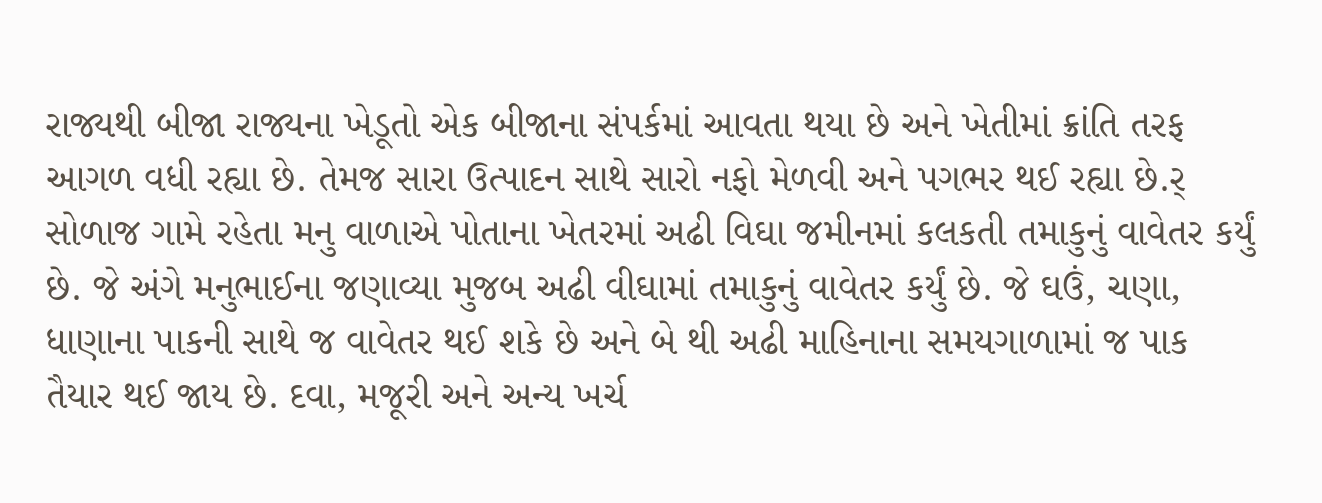રાજ્યથી બીજા રાજ્યના ખેડૂતો એક બીજાના સંપર્કમાં આવતા થયા છે અને ખેતીમાં ક્રાંતિ તરફ આગળ વધી રહ્યા છે. તેમજ સારા ઉત્પાદન સાથે સારો નફો મેળવી અને પગભર થઈ રહ્યા છે.ર્ સોળાજ ગામે રહેતા મનુ વાળાએ પોતાના ખેતરમાં અઢી વિઘા જમીનમાં કલકતી તમાકુનું વાવેતર કર્યું છે. જે અંગે મનુભાઈના જણાવ્યા મુજબ અઢી વીઘામાં તમાકુનું વાવેતર કર્યું છે. જે ઘઉં, ચણા, ધાણાના પાકની સાથે જ વાવેતર થઈ શકે છે અને બે થી અઢી માહિનાના સમયગાળામાં જ પાક તૈયાર થઈ જાય છે. દવા, મજૂરી અને અન્ય ખર્ચ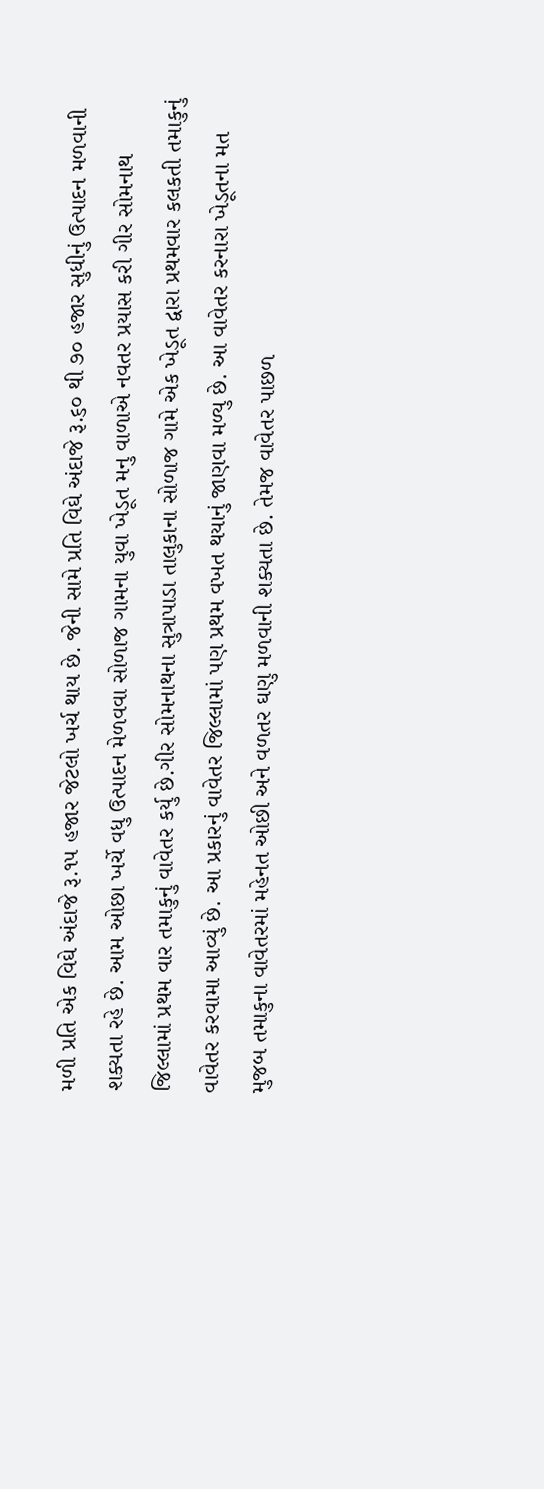મળી પ્રતિ એક વિઘે અંદાજે રૂ.૧૫ હજાર જેટલો ખર્ચ થાય છે. જેની સામે પ્રતિ વિઘે અંદાજે રૂ.૬૦ થી ૭૦ હજાર સુધીનું ઉત્પાદન મળવાની શક્યતા રહે છે. આમ ઓછા ખર્ચે વધુ ઉત્પાદન મેળવવા સોળાજ ગામના યુવા ખેડૂત મનુ વાળાએ નવતર પ્રયાસ કરી ગીર સોમનાથ જિલ્લામાં પ્રથમ વાર તમાકુનું વાવેતર કર્યુ છે.ગીર સોમનાથના સુત્રાપાડા તાલુકાના સોળાજ ગામે એક ખેડૂત દ્વારા પ્રથમવાર કલકતી તમાકુનું વાવેતર કરવામા આવ્યું છે. આ પ્રકારનું વાવેતર જિલ્લામાં પણ પ્રથમ વખત થયાનું જાણવા મળ્યુ છે. આ વાવેતર કરનારા ખેડૂતના મત મુજબ તમાકુના વાવેતરમાં મહેનત ઓછી અને વળતર ઘણુ મળવાની શક્યતા છે. તેમજ વાવેતર પાછળ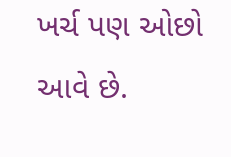ખર્ચ પણ ઓછો આવે છે.